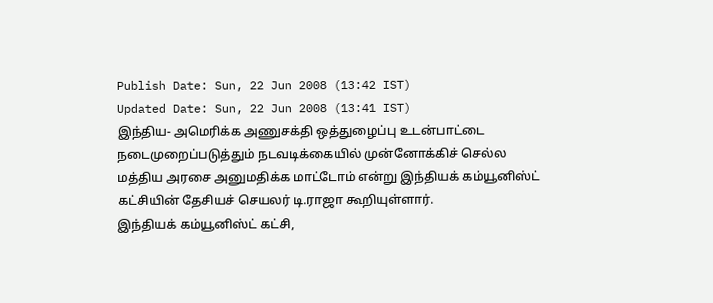Publish Date: Sun, 22 Jun 2008 (13:42 IST)
Updated Date: Sun, 22 Jun 2008 (13:41 IST)
இந்திய- அமெரிக்க அணுசக்தி ஒத்துழைப்பு உடன்பாட்டை நடைமுறைப்படுத்தும் நடவடிக்கையில் முன்னோக்கிச் செல்ல மத்திய அரசை அனுமதிக்க மாட்டோம் என்று இந்தியக் கம்யூனிஸ்ட் கட்சியின் தேசியச் செயலர் டி.ராஜா கூறியுள்ளார்.
இந்தியக் கம்யூனிஸ்ட் கட்சி,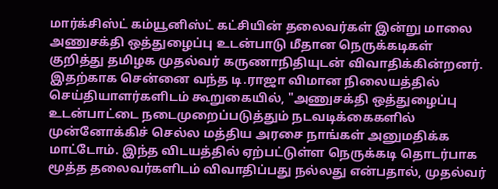மார்க்சிஸ்ட் கம்யூனிஸ்ட் கட்சியின் தலைவர்கள் இன்று மாலை அணுசக்தி ஒத்துழைப்பு உடன்பாடு மீதான நெருக்கடிகள் குறித்து தமிழக முதல்வர் கருணாநிதியுடன் விவாதிக்கின்றனர்.
இதற்காக சென்னை வந்த டி.ராஜா விமான நிலையத்தில் செய்தியாளர்களிடம் கூறுகையில், "அணுசக்தி ஒத்துழைப்பு உடன்பாட்டை நடைமுறைப்படுத்தும் நடவடிக்கைகளில் முன்னோக்கிச் செல்ல மத்திய அரசை நாங்கள் அனுமதிக்க மாட்டோம். இந்த விடயத்தில் ஏற்பட்டுள்ள நெருக்கடி தொடர்பாக மூத்த தலைவர்களிடம் விவாதிப்பது நல்லது என்பதால், முதல்வர்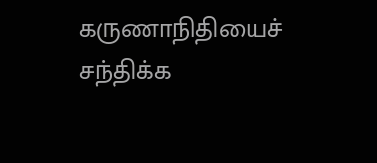கருணாநிதியைச் சந்திக்க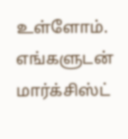உள்ளோம். எங்களுடன் மார்க்சிஸ்ட்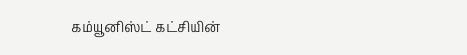கம்யூனிஸ்ட் கட்சியின்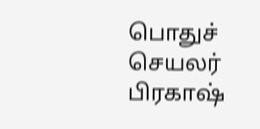பொதுச் செயலர் பிரகாஷ்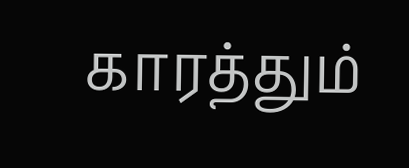காரத்தும்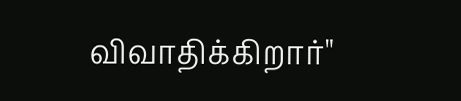விவாதிக்கிறார்"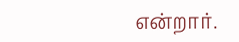என்றார்.